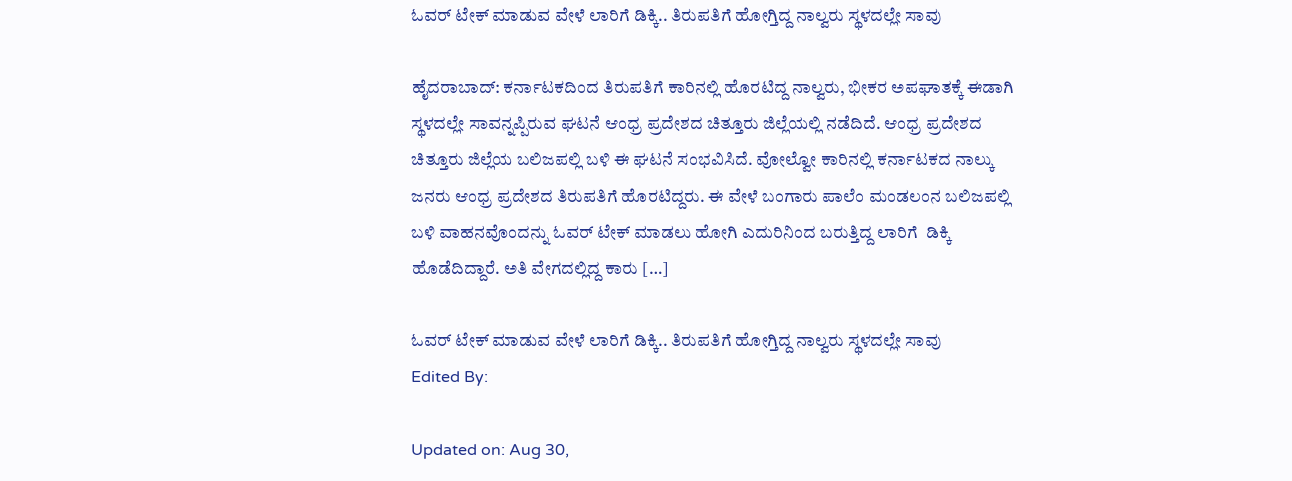ಓವರ್ ಟೇಕ್ ಮಾಡುವ ವೇಳೆ ಲಾರಿಗೆ ಡಿಕ್ಕಿ.. ತಿರುಪತಿಗೆ ಹೋಗ್ತಿದ್ದ ನಾಲ್ವರು ಸ್ಥಳದಲ್ಲೇ ಸಾವು

ಹೈದರಾಬಾದ್: ಕರ್ನಾಟಕದಿಂದ ತಿರುಪತಿಗೆ ಕಾರಿನಲ್ಲಿ ಹೊರಟಿದ್ದ ನಾಲ್ವರು, ಭೀಕರ ಅಪಘಾತಕ್ಕೆ ಈಡಾಗಿ ಸ್ಥಳದಲ್ಲೇ ಸಾವನ್ನಪ್ಪಿರುವ ಘಟನೆ ಆಂಧ್ರ ಪ್ರದೇಶದ ಚಿತ್ತೂರು ಜಿಲ್ಲೆಯಲ್ಲಿ ನಡೆದಿದೆ. ಆಂಧ್ರ ಪ್ರದೇಶದ ಚಿತ್ತೂರು ಜಿಲ್ಲೆಯ ಬಲಿಜಪಲ್ಲಿ ಬಳಿ ಈ ಘಟನೆ ಸಂಭವಿಸಿದೆ. ವೋಲ್ವೋ ಕಾರಿನಲ್ಲಿ ಕರ್ನಾಟಕದ ನಾಲ್ಕು ಜನರು ಆಂಧ್ರ ಪ್ರದೇಶದ ತಿರುಪತಿಗೆ ಹೊರಟಿದ್ದರು. ಈ ವೇಳೆ ಬಂಗಾರು ಪಾಲೆಂ‌ ಮಂಡಲಂ‌ನ ಬಲಿಜಪಲ್ಲಿ ಬಳಿ‌ ವಾಹನವೊಂದನ್ನು ಓವರ್ ಟೇಕ್ ಮಾಡಲು ಹೋಗಿ ಎದುರಿನಿಂದ‌ ಬರುತ್ತಿದ್ದ ಲಾರಿಗೆ  ಡಿಕ್ಕಿ‌ ಹೊಡೆದಿದ್ದಾರೆ. ಅತಿ ವೇಗದಲ್ಲಿದ್ದ ಕಾರು‌ […]

ಓವರ್ ಟೇಕ್ ಮಾಡುವ ವೇಳೆ ಲಾರಿಗೆ ಡಿಕ್ಕಿ.. ತಿರುಪತಿಗೆ ಹೋಗ್ತಿದ್ದ ನಾಲ್ವರು ಸ್ಥಳದಲ್ಲೇ ಸಾವು
Edited By:

Updated on: Aug 30,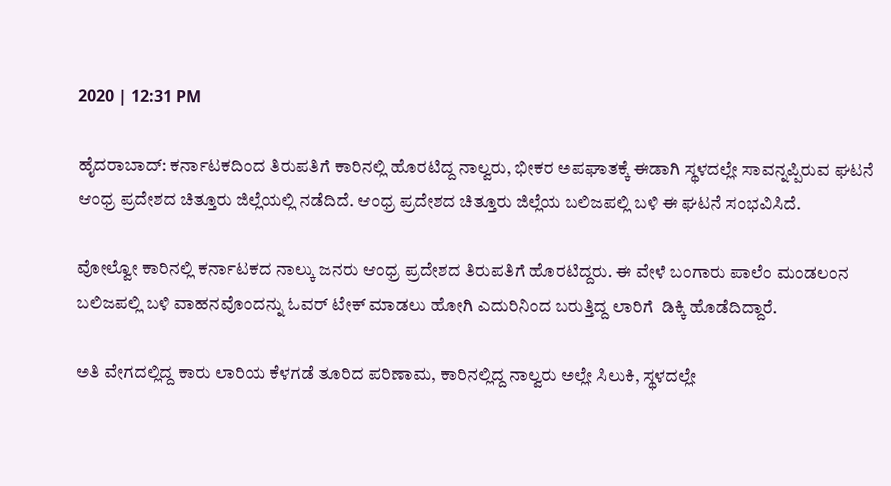2020 | 12:31 PM

ಹೈದರಾಬಾದ್: ಕರ್ನಾಟಕದಿಂದ ತಿರುಪತಿಗೆ ಕಾರಿನಲ್ಲಿ ಹೊರಟಿದ್ದ ನಾಲ್ವರು, ಭೀಕರ ಅಪಘಾತಕ್ಕೆ ಈಡಾಗಿ ಸ್ಥಳದಲ್ಲೇ ಸಾವನ್ನಪ್ಪಿರುವ ಘಟನೆ ಆಂಧ್ರ ಪ್ರದೇಶದ ಚಿತ್ತೂರು ಜಿಲ್ಲೆಯಲ್ಲಿ ನಡೆದಿದೆ. ಆಂಧ್ರ ಪ್ರದೇಶದ ಚಿತ್ತೂರು ಜಿಲ್ಲೆಯ ಬಲಿಜಪಲ್ಲಿ ಬಳಿ ಈ ಘಟನೆ ಸಂಭವಿಸಿದೆ.

ವೋಲ್ವೋ ಕಾರಿನಲ್ಲಿ ಕರ್ನಾಟಕದ ನಾಲ್ಕು ಜನರು ಆಂಧ್ರ ಪ್ರದೇಶದ ತಿರುಪತಿಗೆ ಹೊರಟಿದ್ದರು. ಈ ವೇಳೆ ಬಂಗಾರು ಪಾಲೆಂ‌ ಮಂಡಲಂ‌ನ ಬಲಿಜಪಲ್ಲಿ ಬಳಿ‌ ವಾಹನವೊಂದನ್ನು ಓವರ್ ಟೇಕ್ ಮಾಡಲು ಹೋಗಿ ಎದುರಿನಿಂದ‌ ಬರುತ್ತಿದ್ದ ಲಾರಿಗೆ  ಡಿಕ್ಕಿ‌ ಹೊಡೆದಿದ್ದಾರೆ.

ಅತಿ ವೇಗದಲ್ಲಿದ್ದ ಕಾರು‌ ಲಾರಿ‌ಯ ಕೆಳಗಡೆ ತೂರಿದ ಪರಿಣಾಮ, ಕಾರಿನಲ್ಲಿದ್ದ ನಾಲ್ವರು ಅಲ್ಲೇ ಸಿಲುಕಿ, ಸ್ಥಳದಲ್ಲೇ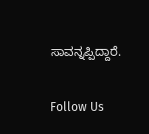ಸಾವನ್ನಪ್ಪಿದ್ದಾರೆ.

Follow Us